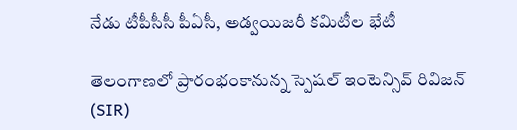నేడు టీపీసీసీ పీఏసీ, అడ్వయిజరీ కమిటీల భేటీ

తెలంగాణలో ప్రారంభంకానున్న స్పెషల్ ఇంటెన్సివ్ రివిజన్ (SIR)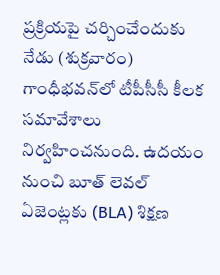ప్రక్రియపై చర్చించేందుకు నేడు (శుక్రవారం) గాంధీభవన్‌లో టీపీసీసీ కీలక సమావేశాలు నిర్వహించనుంది. ఉదయం నుంచి బూత్ లెవల్ ఏజెంట్లకు (BLA) శిక్షణ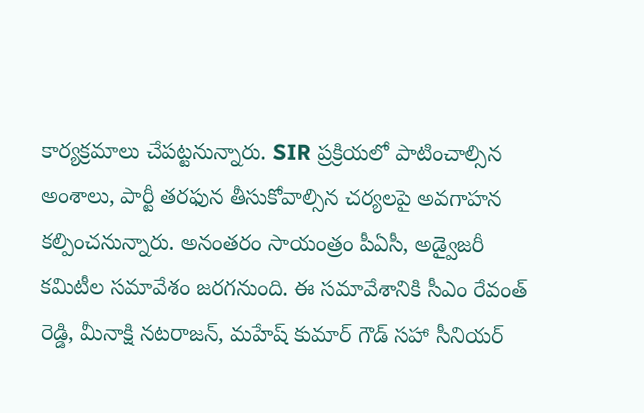కార్యక్రమాలు చేపట్టనున్నారు. SIR ప్రక్రియలో పాటించాల్సిన అంశాలు, పార్టీ తరఫున తీసుకోవాల్సిన చర్యలపై అవగాహన కల్పించనున్నారు. అనంతరం సాయంత్రం పీఏసీ, అడ్వైజరీ కమిటీల సమావేశం జరగనుంది. ఈ సమావేశానికి సీఎం రేవంత్ రెడ్డి, మీనాక్షి నటరాజన్, మహేష్ కుమార్ గౌడ్ సహా సీనియర్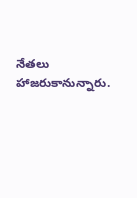నేతలు హాజరుకానున్నారు.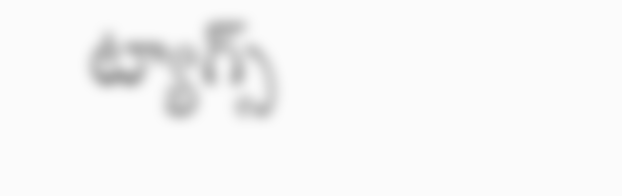ట్యాగ్స్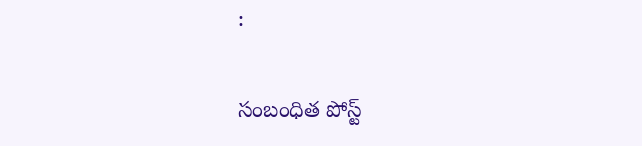:

సంబంధిత పోస్ట్